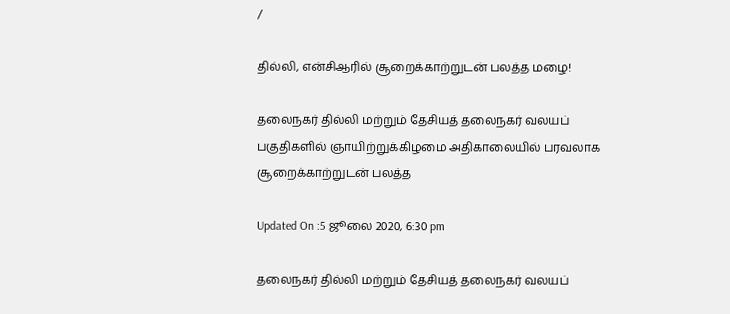/

தில்லி, என்சிஆரில் சூறைக்காற்றுடன் பலத்த மழை!

தலைநகர் தில்லி மற்றும் தேசியத் தலைநகர் வலயப் பகுதிகளில் ஞாயிற்றுக்கிழமை அதிகாலையில் பரவலாக சூறைக்காற்றுடன் பலத்த

Updated On :5 ஜூலை 2020, 6:30 pm

தலைநகர் தில்லி மற்றும் தேசியத் தலைநகர் வலயப்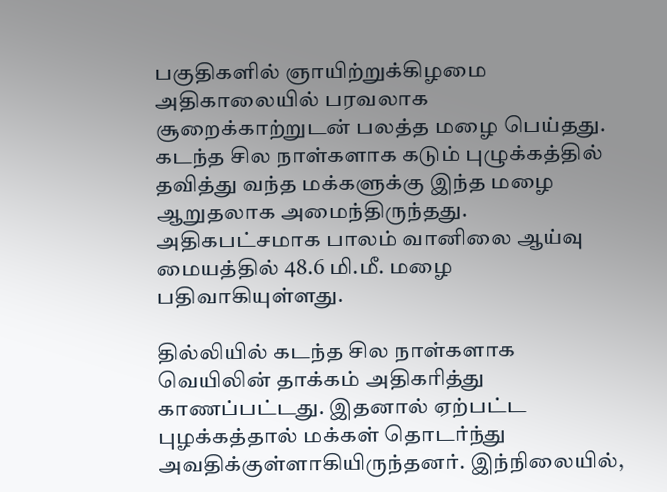பகுதிகளில் ஞாயிற்றுக்கிழமை அதிகாலையில் பரவலாக சூறைக்காற்றுடன் பலத்த மழை பெய்தது. கடந்த சில நாள்களாக கடும் புழுக்கத்தில் தவித்து வந்த மக்களுக்கு இந்த மழை ஆறுதலாக அமைந்திருந்தது. அதிகபட்சமாக பாலம் வானிலை ஆய்வு மையத்தில் 48.6 மி.மீ. மழை பதிவாகியுள்ளது.

தில்லியில் கடந்த சில நாள்களாக வெயிலின் தாக்கம் அதிகரித்து காணப்பட்டது. இதனால் ஏற்பட்ட புழக்கத்தால் மக்கள் தொடர்ந்து அவதிக்குள்ளாகியிருந்தனர். இந்நிலையில்,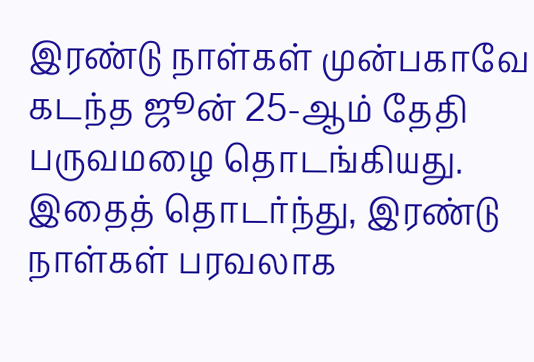இரண்டு நாள்கள் முன்பகாவே கடந்த ஜூன் 25-ஆம் தேதி பருவமழை தொடங்கியது. இதைத் தொடர்ந்து, இரண்டு நாள்கள் பரவலாக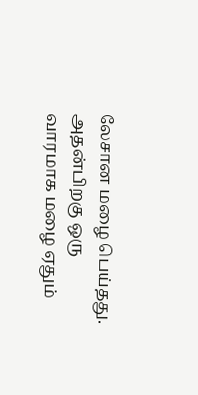லேசான மழை பெய்தது. அதன்பிறகு ஒரு வாரமாக மழை ஏதும்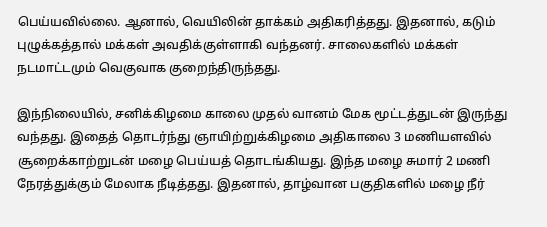பெய்யவில்லை. ஆனால், வெயிலின் தாக்கம் அதிகரித்தது. இதனால், கடும் புழுக்கத்தால் மக்கள் அவதிக்குள்ளாகி வந்தனர். சாலைகளில் மக்கள் நடமாட்டமும் வெகுவாக குறைந்திருந்தது.

இந்நிலையில், சனிக்கிழமை காலை முதல் வானம் மேக மூட்டத்துடன் இருந்து வந்தது. இதைத் தொடர்ந்து ஞாயிற்றுக்கிழமை அதிகாலை 3 மணியளவில் சூறைக்காற்றுடன் மழை பெய்யத் தொடங்கியது. இந்த மழை சுமார் 2 மணி நேரத்துக்கும் மேலாக நீடித்தது. இதனால், தாழ்வான பகுதிகளில் மழை நீர்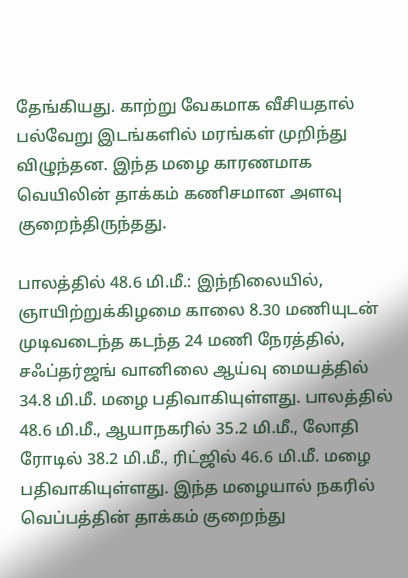தேங்கியது. காற்று வேகமாக வீசியதால் பல்வேறு இடங்களில் மரங்கள் முறிந்து விழுந்தன. இந்த மழை காரணமாக வெயிலின் தாக்கம் கணிசமான அளவு குறைந்திருந்தது.

பாலத்தில் 48.6 மி.மீ.: இந்நிலையில், ஞாயிற்றுக்கிழமை காலை 8.30 மணியுடன் முடிவடைந்த கடந்த 24 மணி நேரத்தில், சஃப்தர்ஜங் வானிலை ஆய்வு மையத்தில் 34.8 மி.மீ. மழை பதிவாகியுள்ளது. பாலத்தில் 48.6 மி.மீ., ஆயாநகரில் 35.2 மி.மீ., லோதி ரோடில் 38.2 மி.மீ., ரிட்ஜில் 46.6 மி.மீ. மழை பதிவாகியுள்ளது. இந்த மழையால் நகரில் வெப்பத்தின் தாக்கம் குறைந்து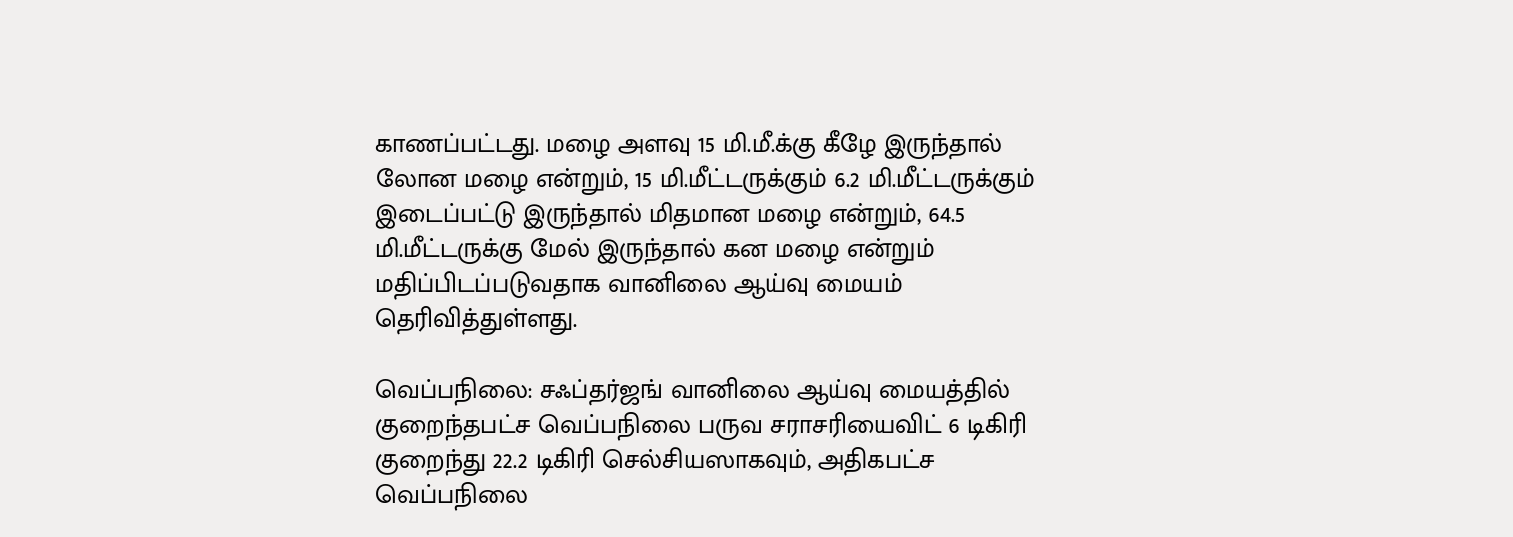காணப்பட்டது. மழை அளவு 15 மி.மீ.க்கு கீழே இருந்தால் லோன மழை என்றும், 15 மி.மீட்டருக்கும் 6.2 மி.மீட்டருக்கும் இடைப்பட்டு இருந்தால் மிதமான மழை என்றும், 64.5 மி.மீட்டருக்கு மேல் இருந்தால் கன மழை என்றும் மதிப்பிடப்படுவதாக வானிலை ஆய்வு மையம் தெரிவித்துள்ளது.

வெப்பநிலை: சஃப்தர்ஜங் வானிலை ஆய்வு மையத்தில் குறைந்தபட்ச வெப்பநிலை பருவ சராசரியைவிட் 6 டிகிரி குறைந்து 22.2 டிகிரி செல்சியஸாகவும், அதிகபட்ச வெப்பநிலை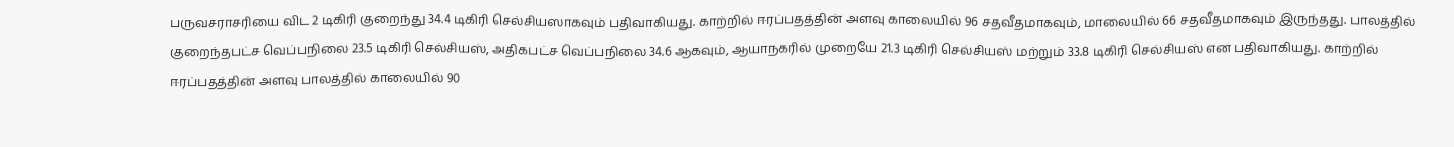பருவசராசரியை விட 2 டிகிரி குறைந்து 34.4 டிகிரி செல்சியஸாகவும் பதிவாகியது. காற்றில் ஈரப்பதத்தின் அளவு காலையில் 96 சதவீதமாகவும், மாலையில் 66 சதவீதமாகவும் இருந்தது. பாலத்தில் குறைந்தபட்ச வெப்பநிலை 23.5 டிகிரி செல்சியஸ், அதிகபட்ச வெப்பநிலை 34.6 ஆகவும், ஆயாநகரில் முறையே 21.3 டிகிரி செல்சியஸ் மற்றும் 33.8 டிகிரி செல்சியஸ் என பதிவாகியது. காற்றில் ஈரப்பதத்தின் அளவு பாலத்தில் காலையில் 90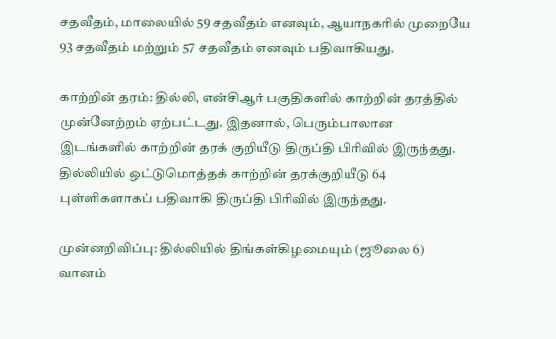சதவீதம், மாலையில் 59 சதவீதம் எனவும், ஆயாநகரில் முறையே 93 சதவீதம் மற்றும் 57 சதவீதம் எனவும் பதிவாகியது.

காற்றின் தரம்: தில்லி, என்சிஆர் பகுதிகளில் காற்றின் தரத்தில் முன்னேற்றம் ஏற்பட்டது. இதனால், பெரும்பாலான இடங்களில் காற்றின் தரக் குறியீடு திருப்தி பிரிவில் இருந்தது. தில்லியில் ஒட்டுமொத்தக் காற்றின் தரக்குறியீடு 64 புள்ளிகளாகப் பதிவாகி திருப்தி பிரிவில் இருந்தது.

முன்னறிவிப்பு: தில்லியில் திங்கள்கிழமையும் (ஜூலை 6) வானம்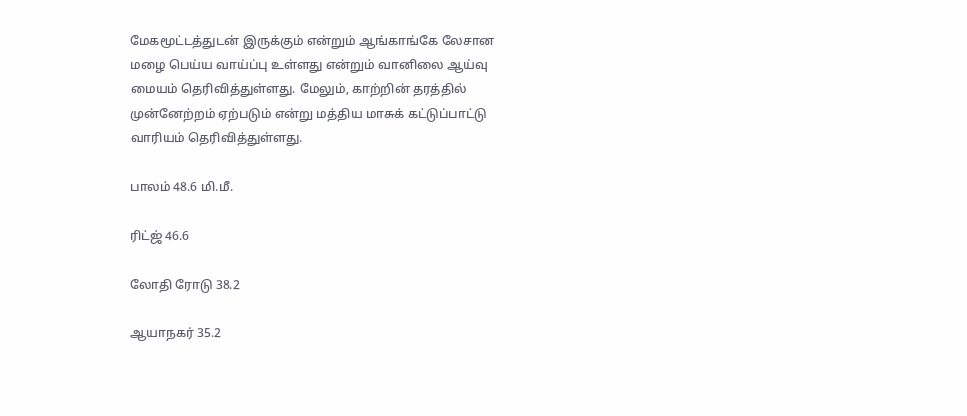மேகமூட்டத்துடன் இருக்கும் என்றும் ஆங்காங்கே லேசான மழை பெய்ய வாய்ப்பு உள்ளது என்றும் வானிலை ஆய்வு மையம் தெரிவித்துள்ளது. மேலும், காற்றின் தரத்தில் முன்னேற்றம் ஏற்படும் என்று மத்திய மாசுக் கட்டுப்பாட்டு வாரியம் தெரிவித்துள்ளது.

பாலம் 48.6 மி.மீ.

ரிட்ஜ் 46.6

லோதி ரோடு 38.2

ஆயாநகர் 35.2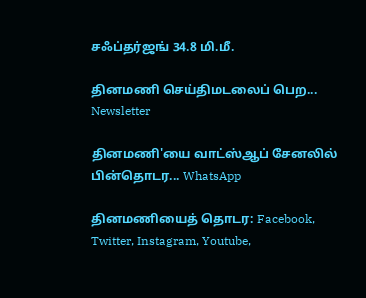சஃப்தர்ஜங் 34.8 மி.மீ.

தினமணி செய்திமடலைப் பெற... Newsletter

தினமணி'யை வாட்ஸ்ஆப் சேனலில் பின்தொடர... WhatsApp

தினமணியைத் தொடர: Facebook, Twitter, Instagram, Youtube,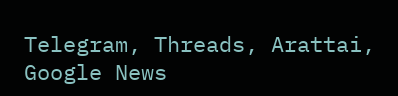Telegram, Threads, Arattai, Google News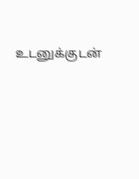உடனுக்குடன்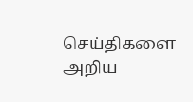செய்திகளை அறிய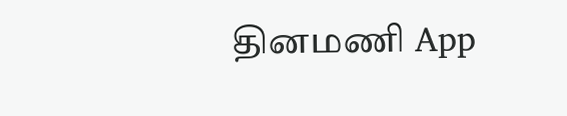தினமணி App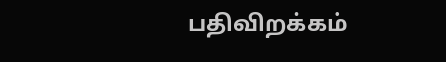பதிவிறக்கம்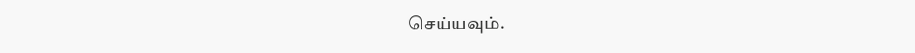செய்யவும்.